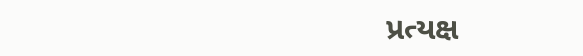પ્રત્યક્ષ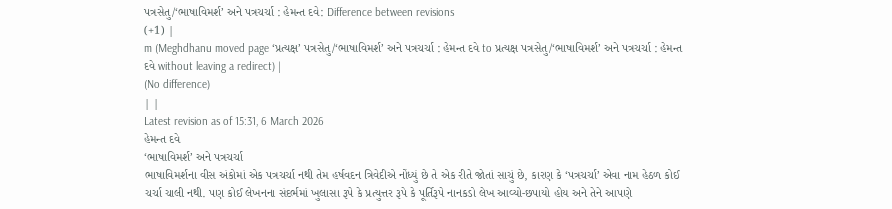પત્રસેતુ/‘ભાષાવિમર્શ’ અને પત્રચર્ચા : હેમન્ત દવે: Difference between revisions
(+1) |
m (Meghdhanu moved page ‘પ્રત્યક્ષ’ પત્રસેતુ/‘ભાષાવિમર્શ’ અને પત્રચર્ચા : હેમન્ત દવે to પ્રત્યક્ષ પત્રસેતુ/‘ભાષાવિમર્શ’ અને પત્રચર્ચા : હેમન્ત દવે without leaving a redirect) |
(No difference)
| |
Latest revision as of 15:31, 6 March 2026
હેમન્ત દવે
‘ભાષાવિમર્શ’ અને પત્રચર્ચા
ભાષાવિમર્શના વીસ અંકોમાં એક પત્રચર્ચા નથી તેમ હર્ષવદન ત્રિવેદીએ નોંધ્યું છે તે એક રીતે જોતાં સાચું છે, કારણ કે ‘પત્રચર્ચા’ એવા નામ હેઠળ કોઈ ચર્ચા ચાલી નથી. પણ કોઈ લેખનના સંદર્ભમાં ખુલાસા રૂપે કે પ્રત્યુત્તર રૂપે કે પૂર્તિરૂપે નાનકડો લેખ આવ્યો-છપાયો હોય અને તેને આપણે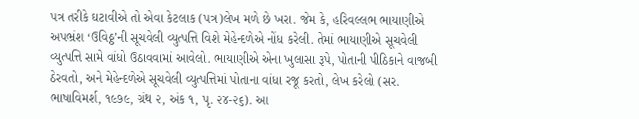પત્ર તરીકે ઘટાવીએ તો એવા કેટલાક (પત્ર)લેખ મળે છે ખરા. જેમ કે, હરિવલ્લભ ભાયાણીએ અપભ્રંશ ‘ઉવિઠ્ઠ’ની સૂચવેલી વ્યુત્પત્તિ વિશે મેહેન્દળેએ નોંધ કરેલી. તેમાં ભાયાણીએ સૂચવેલી વ્યુત્પત્તિ સામે વાંધો ઉઠાવવામાં આવેલો. ભાયાણીએ એના ખુલાસા રૂપે, પોતાની પીઠિકાને વાજબી ઠેરવતો, અને મેહેન્દળેએ સૂચવેલી વ્યુત્પત્તિમાં પોતાના વાંધા રજૂ કરતો, લેખ કરેલો (સર. ભાષાવિમર્શ, ૧૯૭૯, ગ્રંથ ૨, અંક ૧, પૃ. ૨૪-૨૬). આ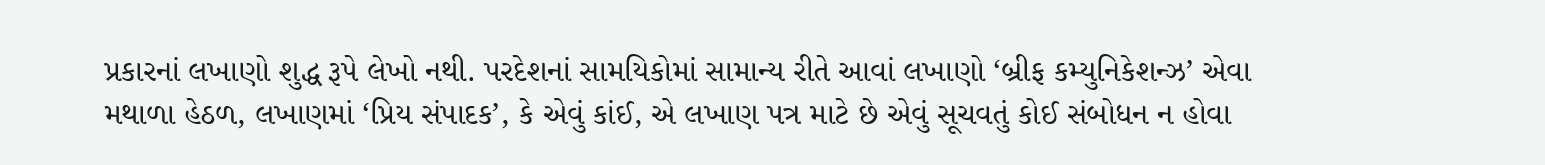પ્રકારનાં લખાણો શુદ્ધ રૂપે લેખો નથી. પરદેશનાં સામયિકોમાં સામાન્ય રીતે આવાં લખાણો ‘બ્રીફ કમ્યુનિકેશન્ઝ’ એવા મથાળા હેઠળ, લખાણમાં ‘પ્રિય સંપાદક’, કે એવું કાંઈ, એ લખાણ પત્ર માટે છે એવું સૂચવતું કોઈ સંબોધન ન હોવા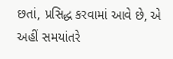છતાં, પ્રસિદ્ધ કરવામાં આવે છે, એ અહીં સમયાંતરે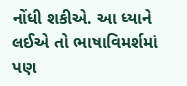નોંધી શકીએ. આ ધ્યાને લઈએ તો ભાષાવિમર્શમાં પણ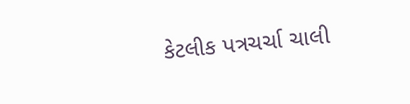કેટલીક પત્રચર્ચા ચાલી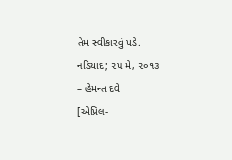તેમ સ્વીકારવું પડે.
નડિયાદ; ૨૫ મે, ૨૦૧૩
– હેમન્ત દવે
[એપ્રિલ-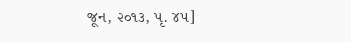જૂન, ૨૦૧૩, પૃ. ૪૫]